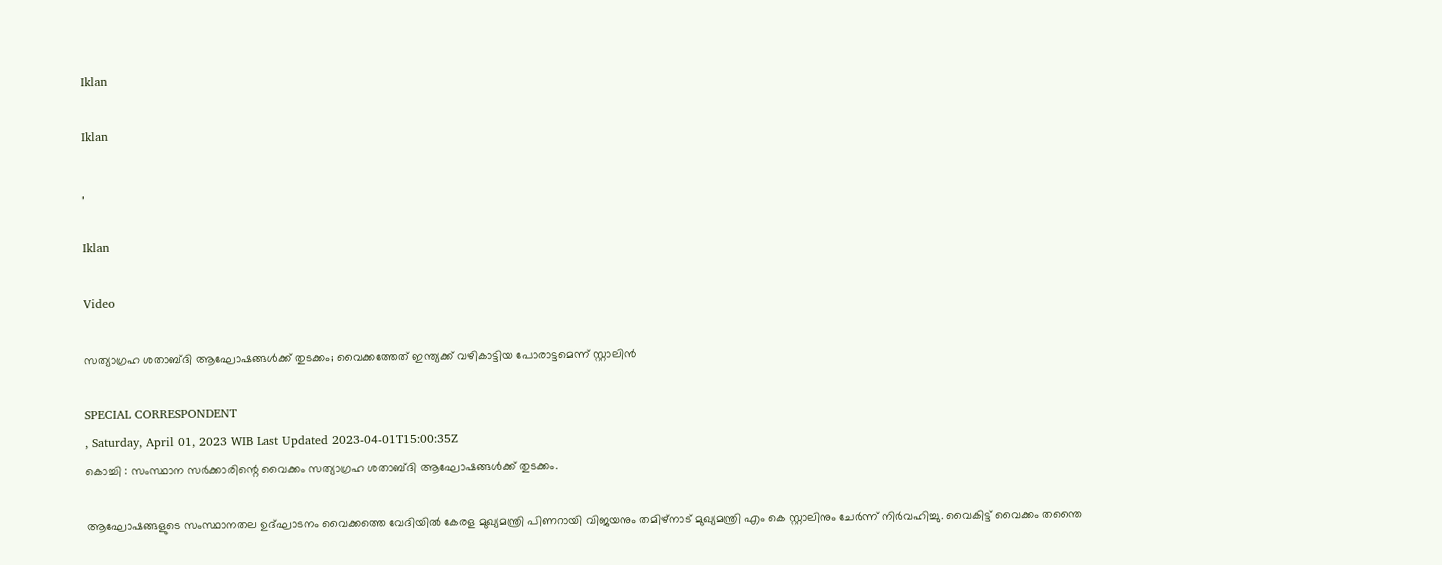Iklan

Iklan

,

Iklan

Video

സത്യാഗ്രഹ ശതാബ്ദി ആഘോഷങ്ങള്‍ക്ക് തുടക്കം; വൈക്കത്തേത് ഇന്ത്യക്ക് വഴികാട്ടിയ പോരാട്ടമെന്ന് സ്റ്റാലിന്‍

SPECIAL CORRESPONDENT
, Saturday, April 01, 2023 WIB Last Updated 2023-04-01T15:00:35Z
കൊച്ചി : സംസ്ഥാന സര്‍ക്കാരിന്റെ വൈക്കം സത്യാഗ്രഹ ശതാബ്ദി ആഘോഷങ്ങള്‍ക്ക് തുടക്കം.

ആഘോഷങ്ങളുടെ സംസ്ഥാനതല ഉദ്ഘാടനം വൈക്കത്തെ വേദിയില്‍ കേരള മുഖ്യമന്ത്രി പിണറായി വിജയനും തമിഴ്‌നാട് മുഖ്യമന്ത്രി എം കെ സ്റ്റാലിനും ചേര്‍ന്ന് നിര്‍വഹിച്ചു. വൈകിട്ട് വൈക്കം തന്തൈ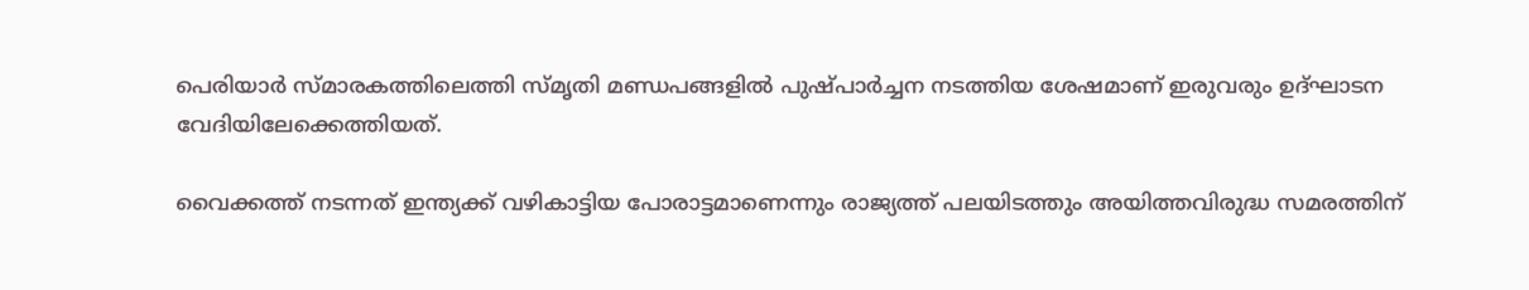പെരിയാര്‍ സ്മാരകത്തിലെത്തി സ്മൃതി മണ്ഡപങ്ങളില്‍ പുഷ്പാര്‍ച്ചന നടത്തിയ ശേഷമാണ് ഇരുവരും ഉദ്ഘാടന വേദിയിലേക്കെത്തിയത്.

വൈക്കത്ത് നടന്നത് ഇന്ത്യക്ക് വഴികാട്ടിയ പോരാട്ടമാണെന്നും രാജ്യത്ത് പലയിടത്തും അയിത്തവിരുദ്ധ സമരത്തിന്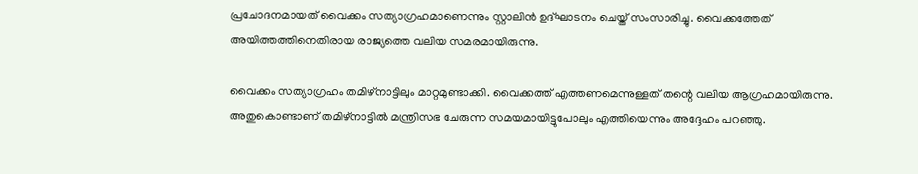പ്രചോദനമായത് വൈക്കം സത്യാഗ്രഹമാണെന്നും സ്റ്റാലിന്‍ ഉദ്ഘാടനം ചെയ്ത് സംസാരിച്ചു. വൈക്കത്തേത് അയിത്തത്തിനെതിരായ രാജ്യത്തെ വലിയ സമരമായിരുന്നു.

വൈക്കം സത്യാഗ്രഹം തമിഴ്‌നാട്ടിലും മാറ്റമുണ്ടാക്കി. വൈക്കത്ത് എത്തണമെന്നുള്ളത് തന്റെ വലിയ ആഗ്രഹമായിരുന്നു. അതുകൊണ്ടാണ് തമിഴ്‌നാട്ടില്‍ മന്ത്രിസഭ ചേരുന്ന സമയമായിട്ടുപോലും എത്തിയെന്നും അദ്ദേഹം പറഞ്ഞു.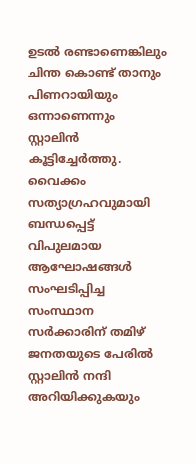ഉടല്‍ രണ്ടാണെങ്കിലും ചിന്ത കൊണ്ട് താനും പിണറായിയും ഒന്നാണെന്നും സ്റ്റാലിന്‍ കൂട്ടിച്ചേര്‍ത്തു. വൈക്കം സത്യാഗ്രഹവുമായി ബന്ധപ്പെട്ട് വിപുലമായ ആഘോഷങ്ങള്‍ സംഘടിപ്പിച്ച സംസ്ഥാന സര്‍ക്കാരിന് തമിഴ് ജനതയുടെ പേരില്‍ സ്റ്റാലിന്‍ നന്ദി അറിയിക്കുകയും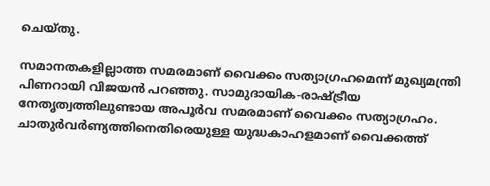ചെയ്തു.

സമാനതകളില്ലാത്ത സമരമാണ് വൈക്കം സത്യാഗ്രഹമെന്ന് മുഖ്യമന്ത്രി പിണറായി വിജയന്‍ പറഞ്ഞു. സാമുദായിക-രാഷ്ട്രീയ നേതൃത്വത്തിലുണ്ടായ അപൂര്‍വ സമരമാണ് വൈക്കം സത്യാഗ്രഹം. ചാതുര്‍വര്‍ണ്യത്തിനെതിരെയുള്ള യുദ്ധകാഹളമാണ് വൈക്കത്ത്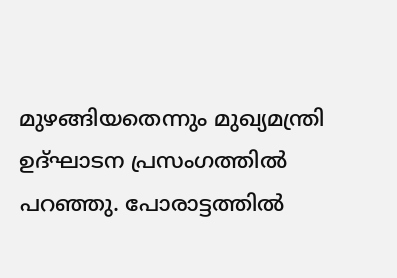മുഴങ്ങിയതെന്നും മുഖ്യമന്ത്രി ഉദ്ഘാടന പ്രസംഗത്തില്‍ പറഞ്ഞു. പോരാട്ടത്തില്‍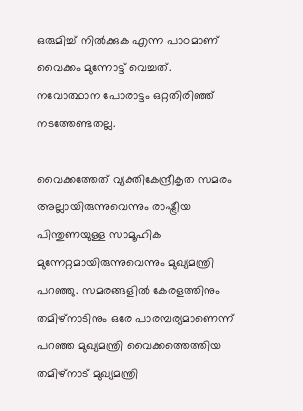ഒരുമിച്ച് നില്‍ക്കുക എന്ന പാഠമാണ് വൈക്കം മുന്നോട്ട് വെച്ചത്. നവോത്ഥാന പോരാട്ടം ഒറ്റതിരിഞ്ഞ് നടത്തേണ്ടതല്ല.

വൈക്കത്തേത് വ്യക്തികേന്ദ്രീകൃത സമരം അല്ലായിരുന്നുവെന്നും രാഷ്ട്രീയ പിന്തുണയുള്ള സാമൂഹിക മുന്നേറ്റമായിരുന്നുവെന്നും മുഖ്യമന്ത്രി പറഞ്ഞു. സമരങ്ങളില്‍ കേരളത്തിനും തമിഴ്‌നാടിനും ഒരേ പാരമ്പര്യമാണെന്ന് പറഞ്ഞ മുഖ്യമന്ത്രി വൈക്കത്തെത്തിയ തമിഴ്‌നാട് മുഖ്യമന്ത്രി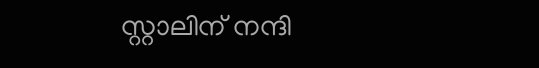സ്റ്റാലിന് നന്ദി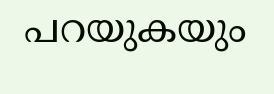പറയുകയും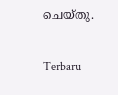ചെയ്തു.

Terbaru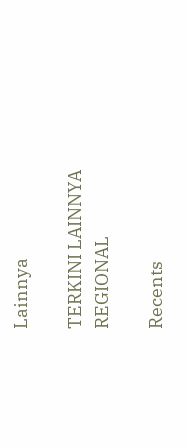Lainnya

TERKINI LAINNYA
REGIONAL

Recents